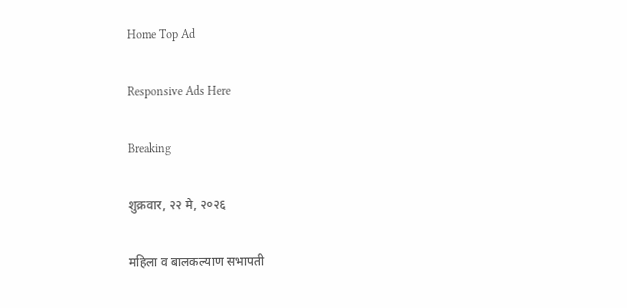Home Top Ad

Responsive Ads Here

Breaking

शुक्रवार, २२ मे, २०२६

महिला व बालकल्याण सभापती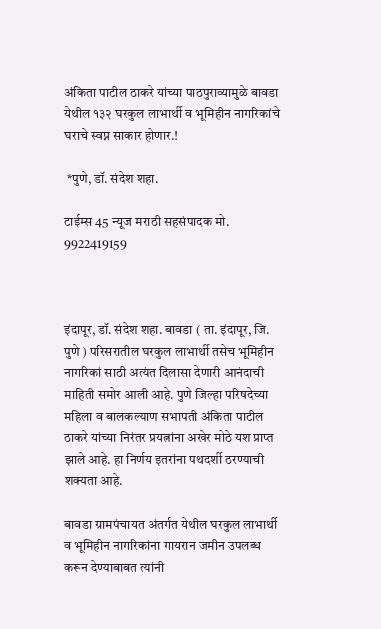अंकिता पाटील ठाकरे यांच्या पाठपुराव्यामुळे बावडा येथील १३२ घरकुल लाभार्थी व भूमिहीन नागरिकांचे घराचे स्वप्न साकार होणार.!

 *पुणे, डॉ. संदेश शहा.

टाईम्स 45 न्यूज मराठी सहसंपादक मो. 9922419159



इंदापूर, डॉ. संदेश शहा. बावडा ( ता. इंदापूर, जि. पुणे ) परिसरातील घरकुल लाभार्थी तसेच भूमिहीन नागरिकां साठी अत्यंत दिलासा देणारी आनंदाची माहिती समोर आली आहे. पुणे जिल्हा परिषदेच्या महिला व बालकल्याण सभापती अंकिता पाटील ठाकरे यांच्या निरंतर प्रयत्नांना अखेर मोठे यश प्राप्त झाले आहे. हा निर्णय इतरांना पथदर्शी ठरण्याची शक्यता आहे.

बावडा ग्रामपंचायत अंतर्गत येथील घरकुल लाभार्थी व भूमिहीन नागरिकांना गायरान जमीन उपलब्ध करून देण्याबाबत त्यांनी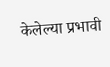केलेल्या प्रभावी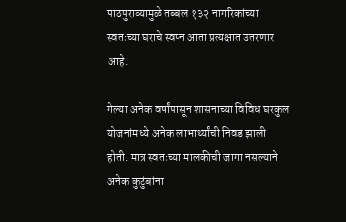पाठपुराव्यामुळे तब्बल १३२ नागरिकांच्या स्वतःच्या घराचे स्वप्न आता प्रत्यक्षात उतरणार आहे.

गेल्या अनेक वर्षांपासून शासनाच्या विविध घरकुल योजनांमध्ये अनेक लाभार्थ्यांची निवड झाली होती. मात्र स्वतःच्या मालकीची जागा नसल्याने अनेक कुटुंबांना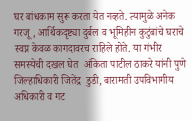घर बांधकाम सुरू करता येत नव्हते. त्यामुळे अनेक गरजू, आर्थिकदृष्ट्या दुर्बल व भूमिहीन कुटुंबांचे घराचे स्वप्न केवळ कागदावरच राहिले होते. या गंभीर समस्येची दखल घेत  अंकिता पाटील ठाकरे यांनी पुणे जिल्हाधिकारी जितेंद्र  डुडी, बारामती उपविभागीय अधिकारी व गट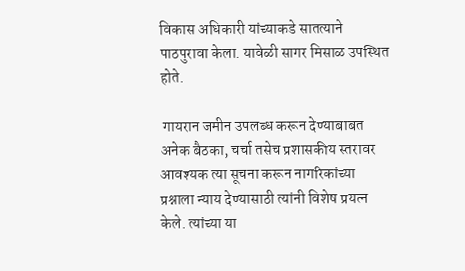विकास अधिकारी यांच्याकडे सातत्याने पाठपुरावा केला. यावेळी सागर मिसाळ उपस्थित होते.

 गायरान जमीन उपलब्ध करून देण्याबाबत अनेक बैठका, चर्चा तसेच प्रशासकीय स्तरावर आवश्यक त्या सूचना करून नागरिकांच्या प्रश्नाला न्याय देण्यासाठी त्यांनी विशेष प्रयत्न केले. त्यांच्या या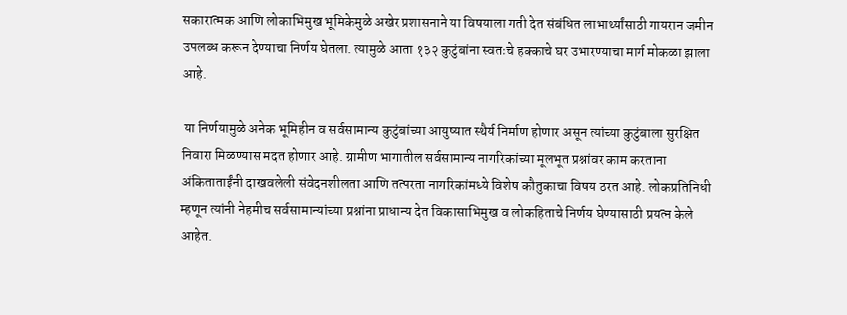सकारात्मक आणि लोकाभिमुख भूमिकेमुळे अखेर प्रशासनाने या विषयाला गती देत संबंधित लाभार्थ्यांसाठी गायरान जमीन उपलब्ध करून देण्याचा निर्णय घेतला. त्यामुळे आता १३२ कुटुंबांना स्वतःचे हक्काचे घर उभारण्याचा मार्ग मोकळा झाला आहे.

 या निर्णयामुळे अनेक भूमिहीन व सर्वसामान्य कुटुंबांच्या आयुष्यात स्थैर्य निर्माण होणार असून त्यांच्या कुटुंबाला सुरक्षित निवारा मिळण्यास मदत होणार आहे. ग्रामीण भागातील सर्वसामान्य नागरिकांच्या मूलभूत प्रश्नांवर काम करताना  अंकिताताईंनी दाखवलेली संवेदनशीलता आणि तत्परता नागरिकांमध्ये विशेष कौतुकाचा विषय ठरत आहे. लोकप्रतिनिधी म्हणून त्यांनी नेहमीच सर्वसामान्यांच्या प्रश्नांना प्राधान्य देत विकासाभिमुख व लोकहिताचे निर्णय घेण्यासाठी प्रयत्न केले आहेत.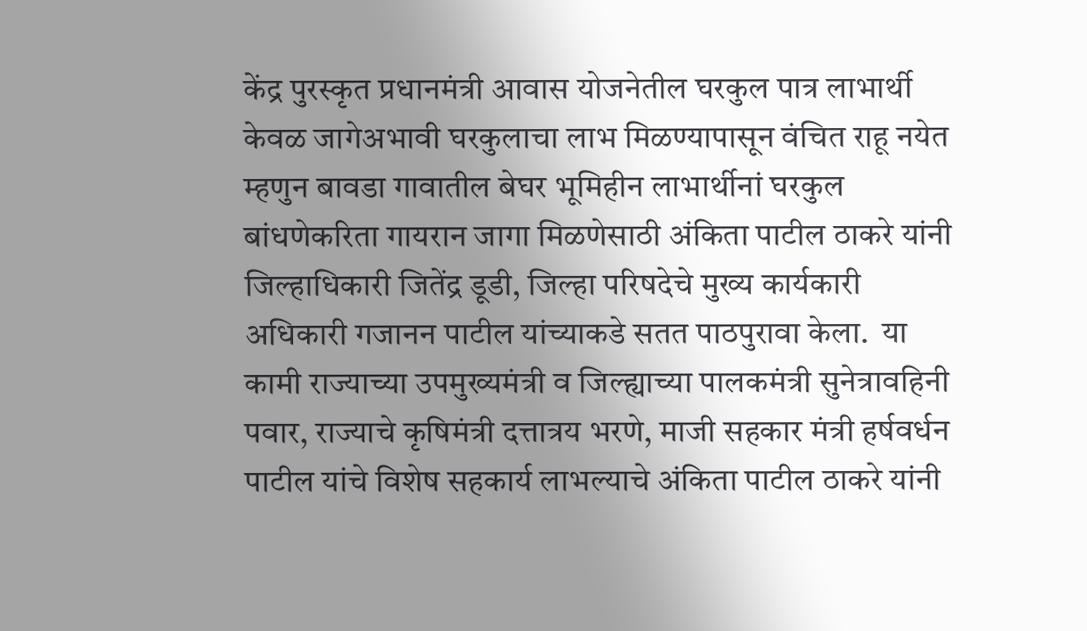केंद्र पुरस्कृत प्रधानमंत्री आवास योजनेतील घरकुल पात्र लाभार्थी केवळ जागेअभावी घरकुलाचा लाभ मिळण्यापासून वंचित राहू नयेत म्हणुन बावडा गावातील बेघर भूमिहीन लाभार्थीनां घरकुल बांधणेकरिता गायरान जागा मिळणेसाठी अंकिता पाटील ठाकरे यांनी जिल्हाधिकारी जितेंद्र डूडी, जिल्हा परिषदेचे मुख्य कार्यकारी अधिकारी गजानन पाटील यांच्याकडे सतत पाठपुरावा केला.  या कामी राज्याच्या उपमुख्यमंत्री व जिल्ह्याच्या पालकमंत्री सुनेत्रावहिनी पवार, राज्याचे कृषिमंत्री दत्तात्रय भरणे, माजी सहकार मंत्री हर्षवर्धन पाटील यांचे विशेष सहकार्य लाभल्याचे अंकिता पाटील ठाकरे यांनी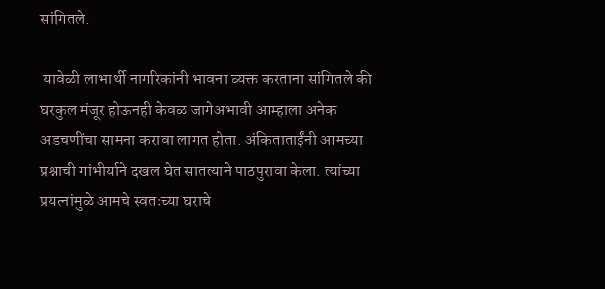सांगितले.

 यावेळी लाभार्थी नागरिकांनी भावना व्यक्त करताना सांगितले की घरकुल मंजूर होऊनही केवळ जागेअभावी आम्हाला अनेक अडचणींचा सामना करावा लागत होता. अंकिताताईंनी आमच्या प्रश्नाची गांभीर्याने दखल घेत सातत्याने पाठपुरावा केला. त्यांच्या प्रयत्नांमुळे आमचे स्वतःच्या घराचे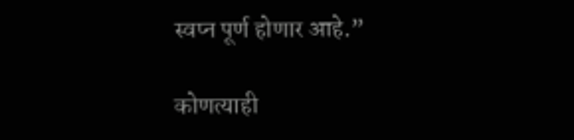स्वप्न पूर्ण होणार आहे.”

कोणत्याही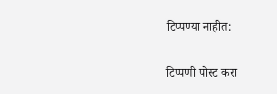टिप्पण्‍या नाहीत:

टिप्पणी पोस्ट करा